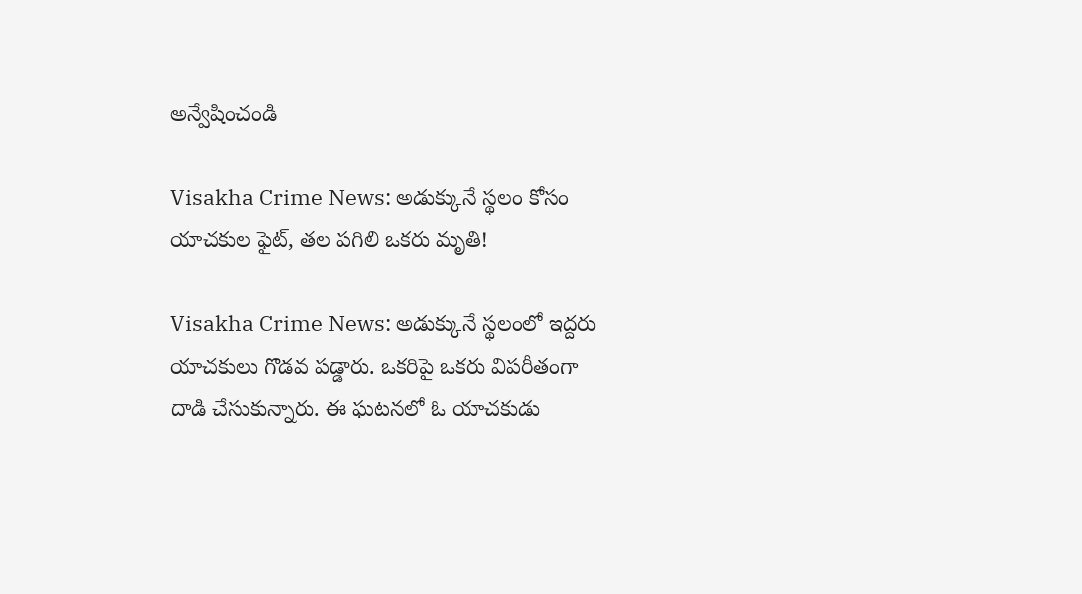అన్వేషించండి

Visakha Crime News: అడుక్కునే స్థలం కోసం యాచకుల ఫైట్, తల పగిలి ఒకరు మృతి!

Visakha Crime News: అడుక్కునే స్థలంలో ఇద్దరు యాచకులు గొడవ పడ్డారు. ఒకరిపై ఒకరు విపరీతంగా దాడి చేసుకున్నారు. ఈ ఘటనలో ఓ యాచకుడు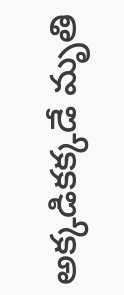అక్కడికక్కడే మృతి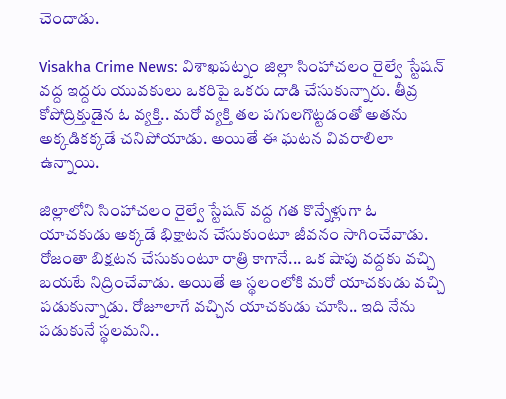చెందాడు.

Visakha Crime News: విశాఖపట్నం జిల్లా సింహాచలం రైల్వే స్టేషన్ వద్ద ఇద్దరు యువకులు ఒకరిపై ఒకరు దాడి చేసుకున్నారు. తీవ్ర కోపోద్రిక్తుడైన ఓ వ్యక్తి.. మరో వ్యక్తి తల పగులగొట్టడంతో అతను అక్కడికక్కడే చనిపోయాడు. అయితే ఈ ఘటన వివరాలిలా ఉన్నాయి.

జిల్లాలోని సింహాచలం రైల్వే స్టేషన్ వద్ద గత కొన్నేళ్లుగా ఓ యాచకుడు అక్కడే భిక్షాటన చేసుకుంటూ జీవనం సాగించేవాడు. రోజంతా బిక్షటన చేసుకుంటూ రాత్రి కాగానే... ఒక షాపు వద్దకు వచ్చి బయటే నిద్రించేవాడు. అయితే ఆ స్థలంలోకి మరో యాచకుడు వచ్చి పడుకున్నాడు. రోజూలాగే వచ్చిన యాచకుడు చూసి.. ఇది నేను పడుకునే స్థలమని..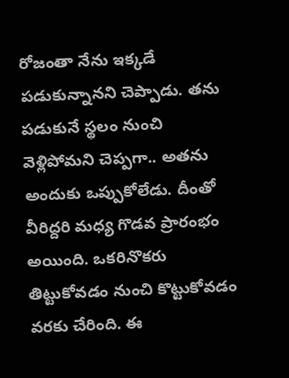రోజంతా నేను ఇక్కడే పడుకున్నానని చెప్పాడు. తను పడుకునే స్థలం నుంచి వెళ్లిపోమని చెప్పగా.. అతను అందుకు ఒప్పుకోలేడు. దీంతో వీరిద్దరి మధ్య గొడవ ప్రారంభం అయింది. ఒకరినొకరు తిట్టుకోవడం నుంచి కొట్టుకోవడం వరకు చేరింది. ఈ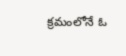క్రమంలోనే ఓ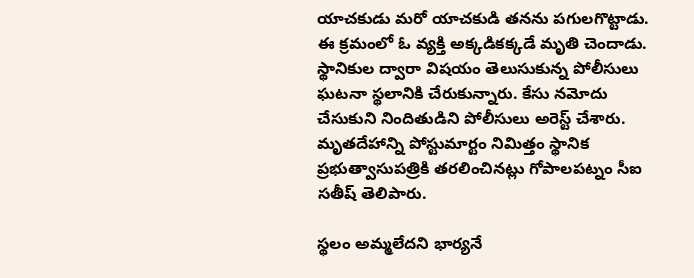యాచకుడు మరో యాచకుడి తనను పగులగొట్టాడు. ఈ క్రమంలో ఓ వ్యక్తి అక్కడికక్కడే మృతి చెందాడు. స్థానికుల ద్వారా విషయం తెలుసుకున్న పోలీసులు ఘటనా స్థలానికి చేరుకున్నారు. కేసు నమోదు చేసుకుని నిందితుడిని పోలీసులు అరెస్ట్ చేశారు. మృతదేహాన్ని పోస్టుమార్టం నిమిత్తం స్థానిక ప్రభుత్వాసుపత్రికి తరలించినట్లు గోపాలపట్నం సీఐ సతీష్ తెలిపారు.

స్థలం అమ్మలేదని భార్యనే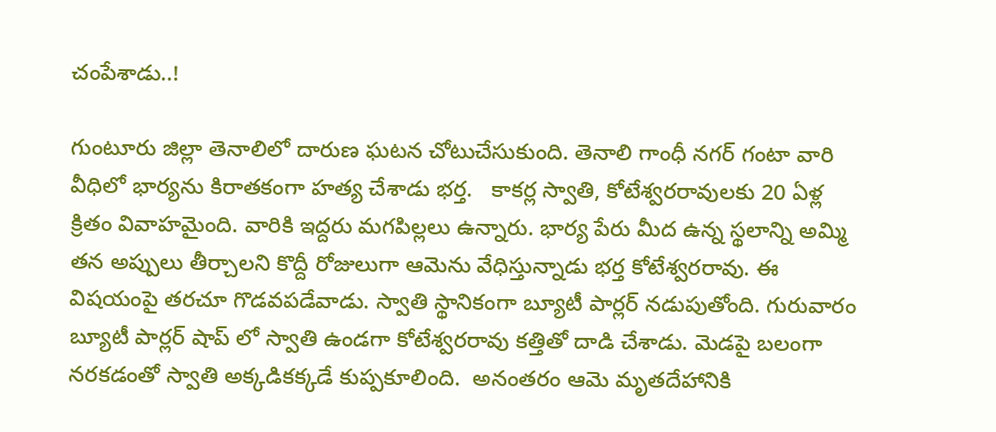చంపేశాడు..!

గుంటూరు జిల్లా తెనాలిలో దారుణ ఘటన చోటుచేసుకుంది. తెనాలి గాంధీ నగర్ గంటా వారి వీధిలో భార్యను కిరాతకంగా హత్య చేశాడు భర్త.   కాకర్ల స్వాతి, కోటేశ్వరరావులకు 20 ఏళ్ల క్రితం వివాహమైంది. వారికి ఇద్దరు మగపిల్లలు ఉన్నారు. భార్య పేరు మీద ఉన్న స్థలాన్ని అమ్మి తన అప్పులు తీర్చాలని కొద్దీ రోజులుగా ఆమెను వేధిస్తున్నాడు భర్త కోటేశ్వరరావు. ఈ విషయంపై తరచూ గొడవపడేవాడు. స్వాతి స్థానికంగా బ్యూటీ పార్లర్ నడుపుతోంది. గురువారం బ్యూటీ పార్లర్ షాప్ లో స్వాతి ఉండగా కోటేశ్వరరావు కత్తితో దాడి చేశాడు. మెడపై బలంగా నరకడంతో స్వాతి అక్కడికక్కడే కుప్పకూలింది.  అనంతరం ఆమె మృతదేహానికి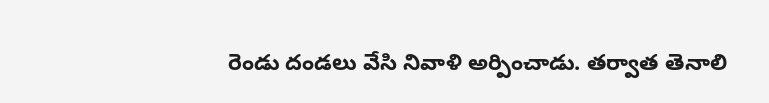రెండు దండలు వేసి నివాళి అర్పించాడు. తర్వాత తెనాలి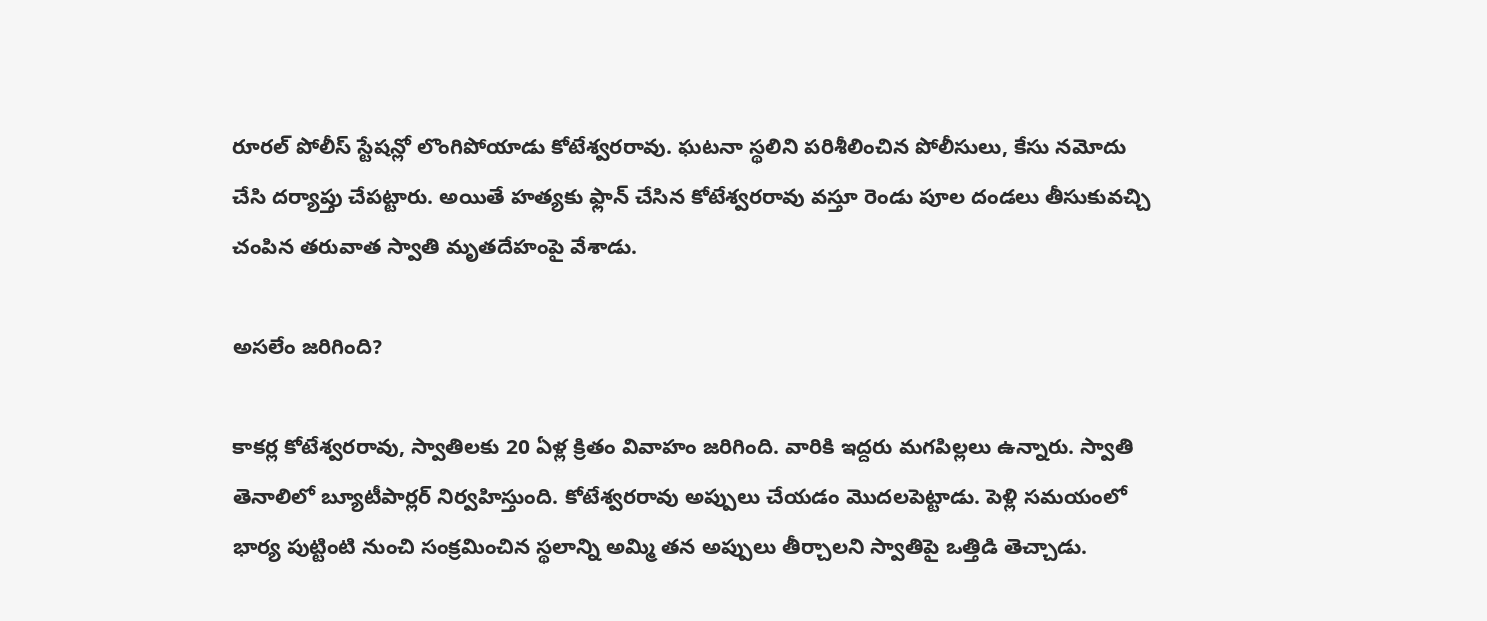రూరల్ పోలీస్ స్టేషన్లో లొంగిపోయాడు కోటేశ్వరరావు. ఘటనా స్థలిని పరిశీలించిన పోలీసులు, కేసు నమోదు చేసి దర్యాప్తు చేపట్టారు. అయితే హత్యకు ఫ్లాన్ చేసిన కోటేశ్వరరావు వస్తూ రెండు పూల దండలు తీసుకువచ్చి చంపిన తరువాత స్వాతి మృతదేహంపై వేశాడు.

అసలేం జరిగింది?

కాకర్ల కోటేశ్వరరావు, స్వాతిలకు 20 ఏళ్ల క్రితం వివాహం జరిగింది. వారికి ఇద్దరు మగపిల్లలు ఉన్నారు. స్వాతి తెనాలిలో బ్యూటీపార్లర్ నిర్వహిస్తుంది. కోటేశ్వరరావు అప్పులు చేయడం మొదలపెట్టాడు. పెళ్లి సమయంలో భార్య పుట్టింటి నుంచి సంక్రమించిన స్థలాన్ని అమ్మి తన అప్పులు తీర్చాలని స్వాతిపై ఒత్తిడి తెచ్చాడు.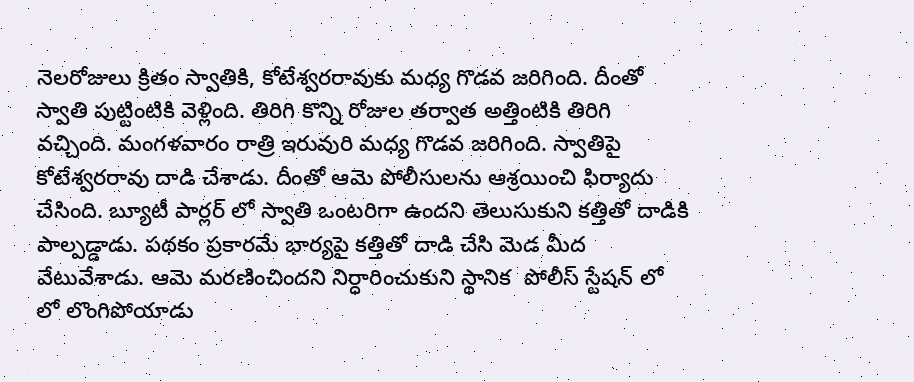నెలరోజులు క్రితం స్వాతికి, కోటేశ్వరరావుకు మధ్య గొడవ జరిగింది. దీంతో స్వాతి పుట్టింటికి వెళ్లింది. తిరిగి కొన్ని రోజుల తర్వాత అత్తింటికి తిరిగి వచ్చింది. మంగళవారం రాత్రి ఇరువురి మధ్య గొడవ జరిగింది. స్వాతిపై కోటేశ్వరరావు దాడి చేశాడు. దీంతో ఆమె పోలీసులను ఆశ్రయించి ఫిర్యాదు చేసింది. బ్యూటీ పార్లర్ లో స్వాతి ఒంటరిగా ఉందని తెలుసుకుని కత్తితో దాడికి పాల్పడ్డాడు. పథకం ప్రకారమే భార్యపై కత్తితో దాడి చేసి మెడ మీద వేటువేశాడు. ఆమె మరణించిందని నిర్ధారించుకుని స్థానిక  పోలీస్ స్టేషన్ లో లో లొంగిపోయాడు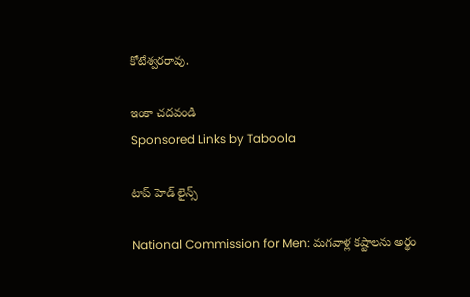కోటేశ్వరరావు.

ఇంకా చదవండి
Sponsored Links by Taboola

టాప్ హెడ్ లైన్స్

National Commission for Men: మగవాళ్ల కష్టాలను అర్థం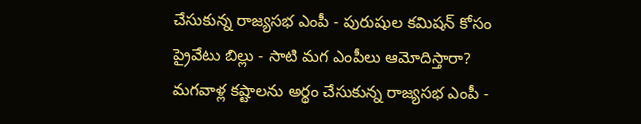చేసుకున్న రాజ్యసభ ఎంపీ - పురుషుల కమిషన్ కోసం ప్రైవేటు బిల్లు - సాటి మగ ఎంపీలు ఆమోదిస్తారా?
మగవాళ్ల కష్టాలను అర్థం చేసుకున్న రాజ్యసభ ఎంపీ -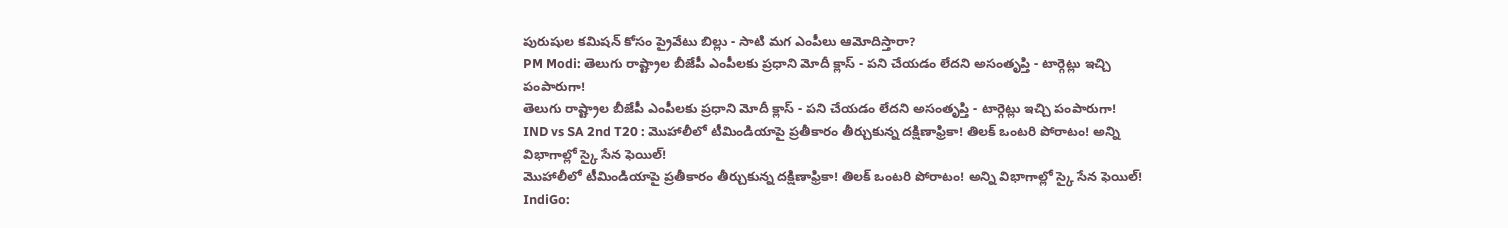పురుషుల కమిషన్ కోసం ప్రైవేటు బిల్లు - సాటి మగ ఎంపీలు ఆమోదిస్తారా?
PM Modi: తెలుగు రాష్ట్రాల బీజేపీ ఎంపీలకు ప్రధాని మోదీ క్లాస్ - పని చేయడం లేదని అసంతృప్తి - టార్గెట్లు ఇచ్చి పంపారుగా!
తెలుగు రాష్ట్రాల బీజేపీ ఎంపీలకు ప్రధాని మోదీ క్లాస్ - పని చేయడం లేదని అసంతృప్తి - టార్గెట్లు ఇచ్చి పంపారుగా!
IND vs SA 2nd T20 : మొహాలీలో టీమిండియాపై ప్రతీకారం తీర్చుకున్న దక్షిణాఫ్రికా! తిలక్‌ ఒంటరి పోరాటం! అన్ని విభాగాల్లో స్కై సేన ఫెయిల్‌!
మొహాలీలో టీమిండియాపై ప్రతీకారం తీర్చుకున్న దక్షిణాఫ్రికా! తిలక్‌ ఒంటరి పోరాటం! అన్ని విభాగాల్లో స్కై సేన ఫెయిల్‌!
IndiGo: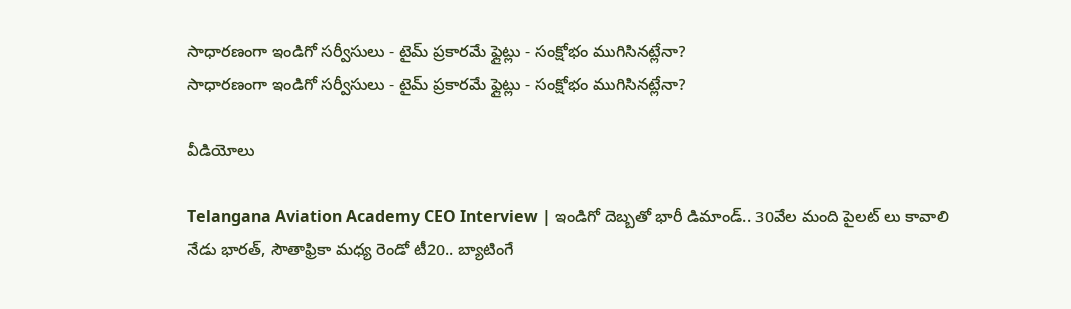సాధారణంగా ఇండిగో సర్వీసులు - టైమ్ ప్రకారమే ఫ్లైట్లు - సంక్షోభం ముగిసినట్లేనా?
సాధారణంగా ఇండిగో సర్వీసులు - టైమ్ ప్రకారమే ఫ్లైట్లు - సంక్షోభం ముగిసినట్లేనా?

వీడియోలు

Telangana Aviation Academy CEO Interview | ఇండిగో దెబ్బతో భారీ డిమాండ్.. 30వేల మంది పైలట్ లు కావాలి
నేడు భారత్, సౌతాఫ్రికా మధ్య రెండో టీ20.. బ్యాటింగే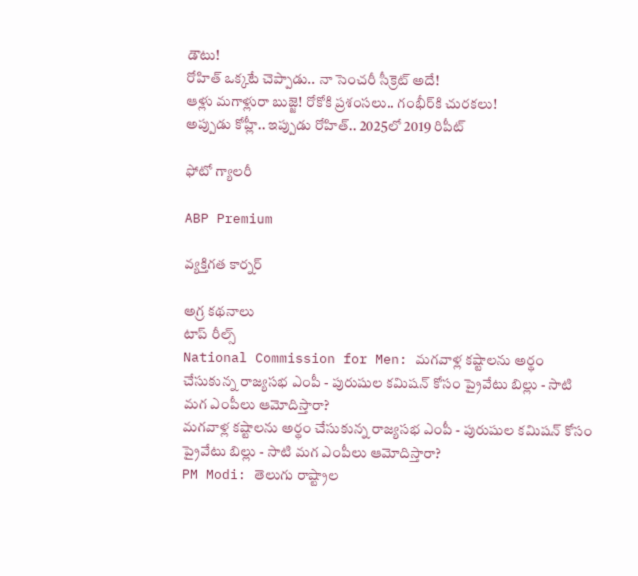డౌటు!
రోహిత్ ఒక్కటే చెప్పాడు.. నా సెంచరీ సీక్రెట్ అదే!
ఆళ్లు మగాళ్లురా బుజ్జె! రోకోకి ప్రశంసలు.. గంభీర్‌కి చురకలు!
అప్పుడు కోహ్లీ.. ఇప్పుడు రోహిత్.. 2025లో 2019 రిపీట్

ఫోటో గ్యాలరీ

ABP Premium

వ్యక్తిగత కార్నర్

అగ్ర కథనాలు
టాప్ రీల్స్
National Commission for Men: మగవాళ్ల కష్టాలను అర్థం చేసుకున్న రాజ్యసభ ఎంపీ - పురుషుల కమిషన్ కోసం ప్రైవేటు బిల్లు - సాటి మగ ఎంపీలు ఆమోదిస్తారా?
మగవాళ్ల కష్టాలను అర్థం చేసుకున్న రాజ్యసభ ఎంపీ - పురుషుల కమిషన్ కోసం ప్రైవేటు బిల్లు - సాటి మగ ఎంపీలు ఆమోదిస్తారా?
PM Modi: తెలుగు రాష్ట్రాల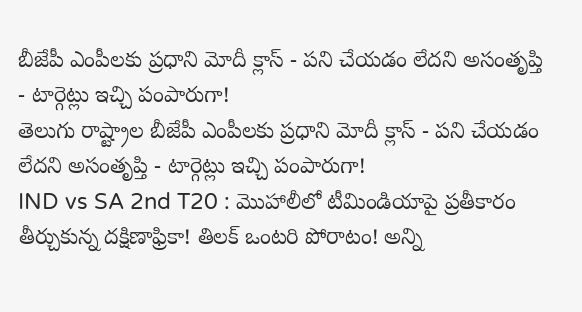బీజేపీ ఎంపీలకు ప్రధాని మోదీ క్లాస్ - పని చేయడం లేదని అసంతృప్తి - టార్గెట్లు ఇచ్చి పంపారుగా!
తెలుగు రాష్ట్రాల బీజేపీ ఎంపీలకు ప్రధాని మోదీ క్లాస్ - పని చేయడం లేదని అసంతృప్తి - టార్గెట్లు ఇచ్చి పంపారుగా!
IND vs SA 2nd T20 : మొహాలీలో టీమిండియాపై ప్రతీకారం తీర్చుకున్న దక్షిణాఫ్రికా! తిలక్‌ ఒంటరి పోరాటం! అన్ని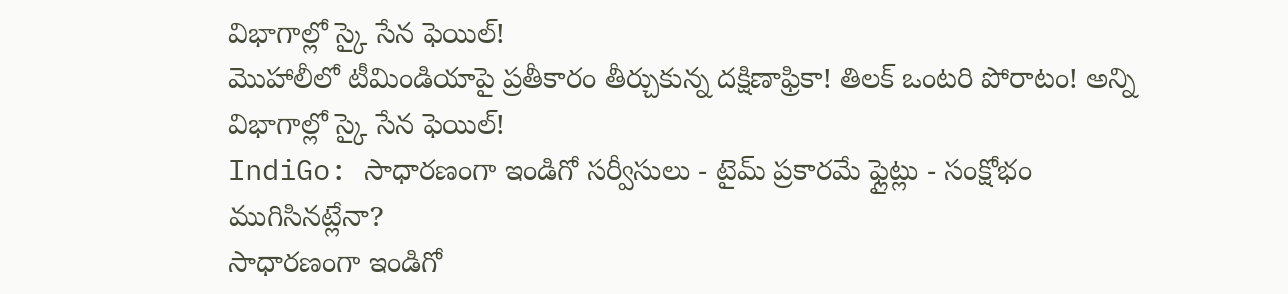విభాగాల్లో స్కై సేన ఫెయిల్‌!
మొహాలీలో టీమిండియాపై ప్రతీకారం తీర్చుకున్న దక్షిణాఫ్రికా! తిలక్‌ ఒంటరి పోరాటం! అన్ని విభాగాల్లో స్కై సేన ఫెయిల్‌!
IndiGo: సాధారణంగా ఇండిగో సర్వీసులు - టైమ్ ప్రకారమే ఫ్లైట్లు - సంక్షోభం ముగిసినట్లేనా?
సాధారణంగా ఇండిగో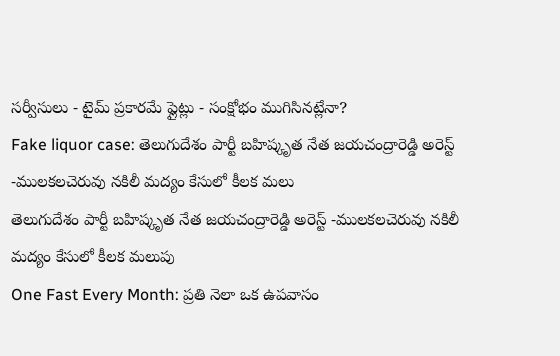సర్వీసులు - టైమ్ ప్రకారమే ఫ్లైట్లు - సంక్షోభం ముగిసినట్లేనా?
Fake liquor case: తెలుగుదేశం పార్టీ బహిష్కృత నేత జయచంద్రారెడ్డి అరెస్ట్ -ములకలచెరువు నకిలీ మద్యం కేసులో కీలక మలు
తెలుగుదేశం పార్టీ బహిష్కృత నేత జయచంద్రారెడ్డి అరెస్ట్ -ములకలచెరువు నకిలీ మద్యం కేసులో కీలక మలుపు
One Fast Every Month: ప్రతి నెలా ఒక ఉపవాసం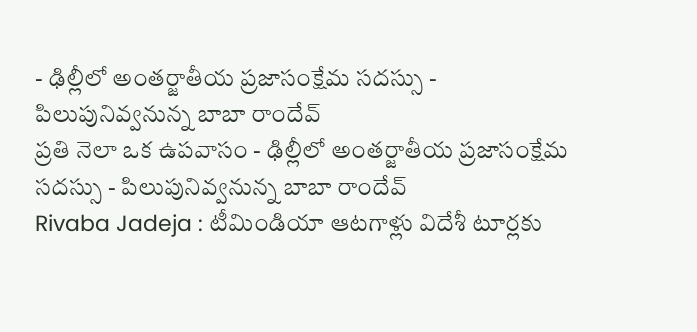- ఢిల్లీలో అంతర్జాతీయ ప్రజాసంక్షేమ సదస్సు - పిలుపునివ్వనున్న బాబా రాందేవ్
ప్రతి నెలా ఒక ఉపవాసం - ఢిల్లీలో అంతర్జాతీయ ప్రజాసంక్షేమ సదస్సు - పిలుపునివ్వనున్న బాబా రాందేవ్
Rivaba Jadeja : టీమిండియా ఆటగాళ్లు విదేశీ టూర్లకు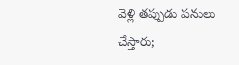వెళ్లి తప్పుడు పనులు చేస్తారు;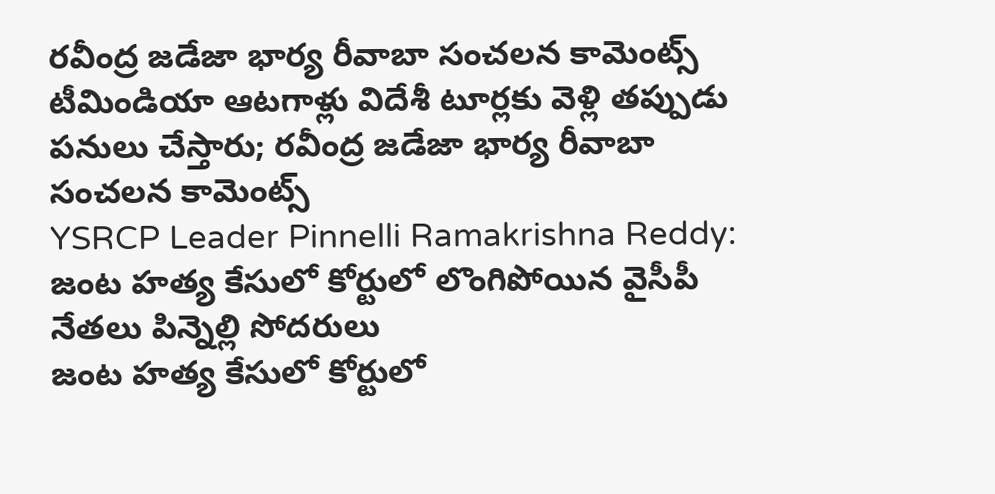రవీంద్ర జడేజా భార్య రీవాబా సంచలన కామెంట్స్
టీమిండియా ఆటగాళ్లు విదేశీ టూర్లకు వెళ్లి తప్పుడు పనులు చేస్తారు; రవీంద్ర జడేజా భార్య రీవాబా సంచలన కామెంట్స్
YSRCP Leader Pinnelli Ramakrishna Reddy: జంట హత్య కేసులో కోర్టులో లొంగిపోయిన వైసీపీ నేతలు పిన్నెల్లి సోదరులు
జంట హత్య కేసులో కోర్టులో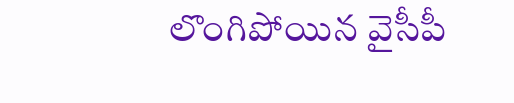లొంగిపోయిన వైసీపీ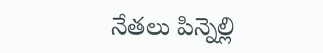నేతలు పిన్నెల్లి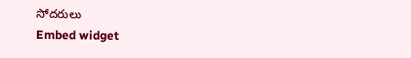సోదరులు
Embed widget